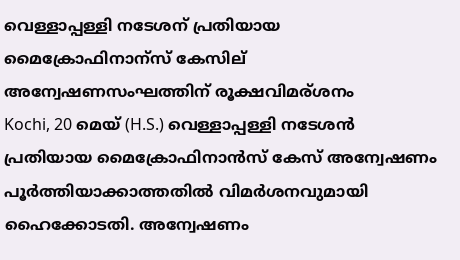വെള്ളാപ്പള്ളി നടേശന് പ്രതിയായ മൈക്രോഫിനാന്സ് കേസില് അന്വേഷണസംഘത്തിന് രൂക്ഷവിമര്ശനം
Kochi, 20 മെയ് (H.S.) വെള്ളാപ്പള്ളി നടേശന്‍ പ്രതിയായ മൈക്രോഫിനാന്‍സ് കേസ് അന്വേഷണം പൂര്‍ത്തിയാക്കാത്തതില്‍ വിമര്‍ശനവുമായി ഹൈക്കോടതി. അന്വേഷണം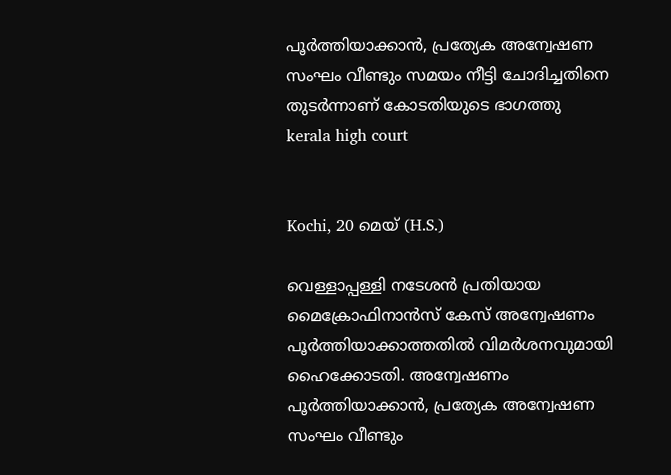പൂര്‍ത്തിയാക്കാന്‍, പ്രത്യേക അന്വേഷണ സംഘം വീണ്ടും സമയം നീട്ടി ചോദിച്ചതിനെ തുടര്‍ന്നാണ് കോടതിയുടെ ഭാഗത്തു
kerala high court


Kochi, 20 മെയ് (H.S.)

വെള്ളാപ്പള്ളി നടേശന്‍ പ്രതിയായ മൈക്രോഫിനാന്‍സ് കേസ് അന്വേഷണം പൂര്‍ത്തിയാക്കാത്തതില്‍ വിമര്‍ശനവുമായി ഹൈക്കോടതി. അന്വേഷണം പൂര്‍ത്തിയാക്കാന്‍, പ്രത്യേക അന്വേഷണ സംഘം വീണ്ടും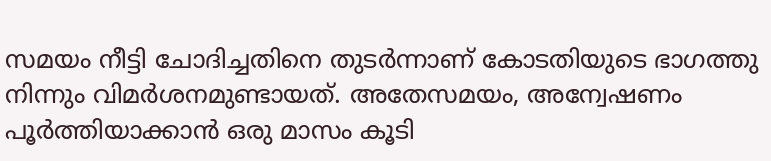സമയം നീട്ടി ചോദിച്ചതിനെ തുടര്‍ന്നാണ് കോടതിയുടെ ഭാഗത്തു നിന്നും വിമര്‍ശനമുണ്ടായത്. അതേസമയം, അന്വേഷണം പൂര്‍ത്തിയാക്കാന്‍ ഒരു മാസം കൂടി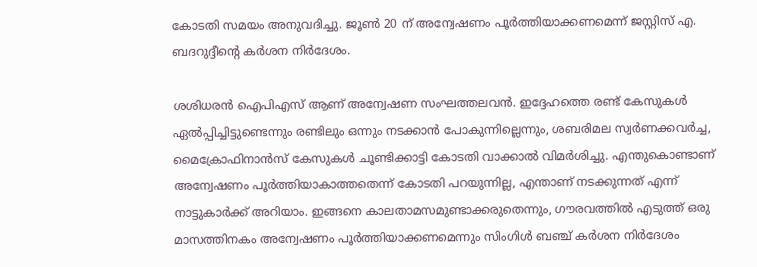കോടതി സമയം അനുവദിച്ചു. ജൂണ്‍ 20 ന് അന്വേഷണം പൂര്‍ത്തിയാക്കണമെന്ന് ജസ്റ്റിസ് എ. ബദറുദ്ദീന്റെ കര്‍ശന നിര്‍ദേശം.

ശശിധരന്‍ ഐപിഎസ് ആണ് അന്വേഷണ സംഘത്തലവന്‍. ഇദ്ദേഹത്തെ രണ്ട് കേസുകള്‍ ഏല്‍പ്പിച്ചിട്ടുണ്ടെന്നും രണ്ടിലും ഒന്നും നടക്കാന്‍ പോകുന്നില്ലെന്നും, ശബരിമല സ്വര്‍ണക്കവര്‍ച്ച, മൈക്രോഫിനാന്‍സ് കേസുകള്‍ ചൂണ്ടിക്കാട്ടി കോടതി വാക്കാല്‍ വിമര്‍ശിച്ചു. എന്തുകൊണ്ടാണ് അന്വേഷണം പൂര്‍ത്തിയാകാത്തതെന്ന് കോടതി പറയുന്നില്ല, എന്താണ് നടക്കുന്നത് എന്ന് നാട്ടുകാര്‍ക്ക് അറിയാം. ഇങ്ങനെ കാലതാമസമുണ്ടാക്കരുതെന്നും, ഗൗരവത്തില്‍ എടുത്ത് ഒരു മാസത്തിനകം അന്വേഷണം പൂര്‍ത്തിയാക്കണമെന്നും സിംഗിള്‍ ബഞ്ച് കര്‍ശന നിര്‍ദേശം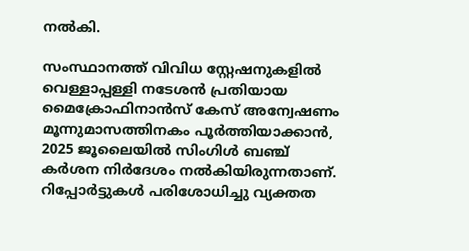നല്‍കി.

സംസ്ഥാനത്ത് വിവിധ സ്റ്റേഷനുകളില്‍ വെള്ളാപ്പള്ളി നടേശന്‍ പ്രതിയായ മൈക്രോഫിനാന്‍സ് കേസ് അന്വേഷണം മൂന്നുമാസത്തിനകം പൂര്‍ത്തിയാക്കാന്‍, 2025 ജൂലൈയില്‍ സിംഗിള്‍ ബഞ്ച് കര്‍ശന നിര്‍ദേശം നല്‍കിയിരുന്നതാണ്. റിപ്പോര്‍ട്ടുകള്‍ പരിശോധിച്ചു വ്യക്തത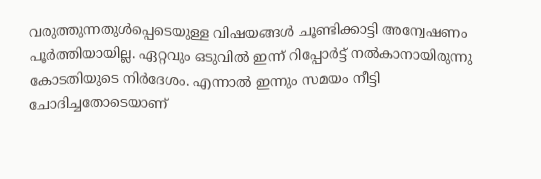വരുത്തുന്നതുള്‍പ്പെടെയുള്ള വിഷയങ്ങള്‍ ചൂണ്ടിക്കാട്ടി അന്വേഷണം പൂര്‍ത്തിയായില്ല. ഏറ്റവും ഒടുവില്‍ ഇന്ന് റിപ്പോര്‍ട്ട് നല്‍കാനായിരുന്നു കോടതിയുടെ നിര്‍ദേശം. എന്നാല്‍ ഇന്നും സമയം നീട്ടി ചോദിച്ചതോടെയാണ്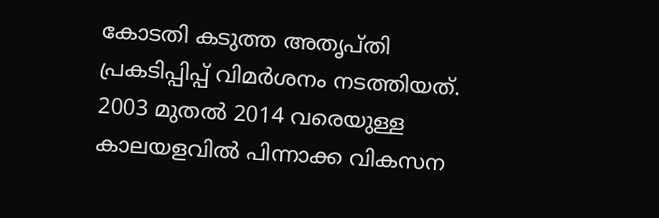കോടതി കടുത്ത അതൃപ്തി പ്രകടിപ്പിപ്പ് വിമര്‍ശനം നടത്തിയത്. 2003 മുതല്‍ 2014 വരെയുള്ള കാലയളവില്‍ പിന്നാക്ക വികസന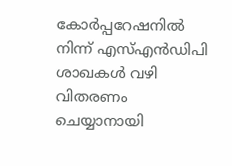കോര്‍പ്പറേഷനില്‍ നിന്ന് എസ്എന്‍ഡിപി ശാഖകള്‍ വഴി വിതരണം ചെയ്യാനായി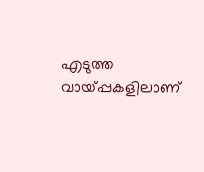എടുത്ത വായ്പ്പകളിലാണ്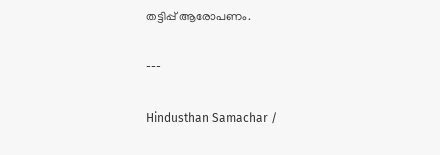തട്ടിപ്പ് ആരോപണം.

---

Hindusthan Samachar /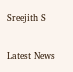Sreejith S


Latest News